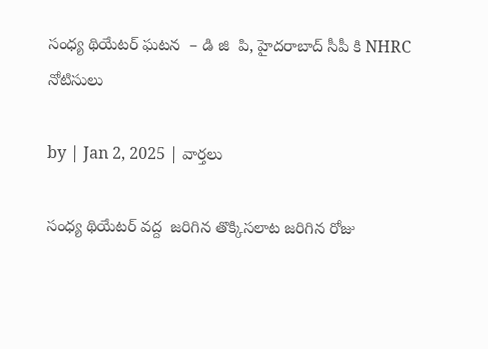సంధ్య థియేటర్ ఘటన  – డి జి  పి, హైదరాబాద్ సీపీ కి NHRC నోటిసులు

by | Jan 2, 2025 | వార్తలు

సంధ్య థియేటర్ వద్ద  జరిగిన తొక్కిసలాట జరిగిన రోజు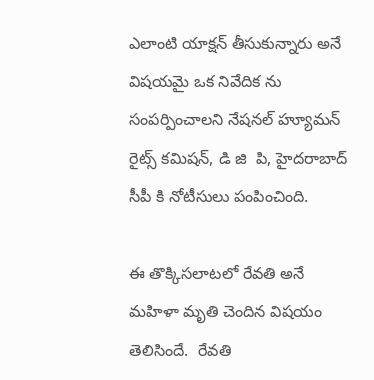ఎలాంటి యాక్షన్ తీసుకున్నారు అనే విషయమై ఒక నివేదిక ను సంపర్పించాలని నేషనల్ హ్యూమన్ రైట్స్ కమిషన్, డి జి  పి, హైదరాబాద్ సీపీ కి నోటీసులు పంపించింది.

ఈ తొక్కిసలాటలో రేవతి అనే మహిళా మృతి చెందిన విషయం తెలిసిందే.  రేవతి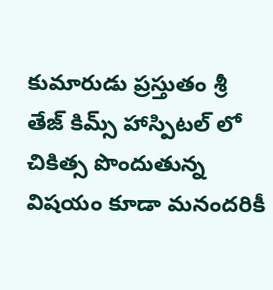కుమారుడు ప్రస్తుతం శ్రీ తేజ్ కిమ్స్ హాస్పిటల్ లో చికిత్స పొందుతున్న విషయం కూడా మనందరికీ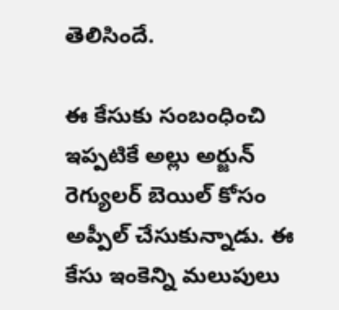తెలిసిందే.

ఈ కేసుకు సంబంధించి ఇప్పటికే అల్లు అర్జున్ రెగ్యులర్ బెయిల్ కోసం అప్పీల్ చేసుకున్నాడు. ఈ కేసు ఇంకెన్ని మలుపులు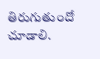తిరుగుతుందో చూడాలి.